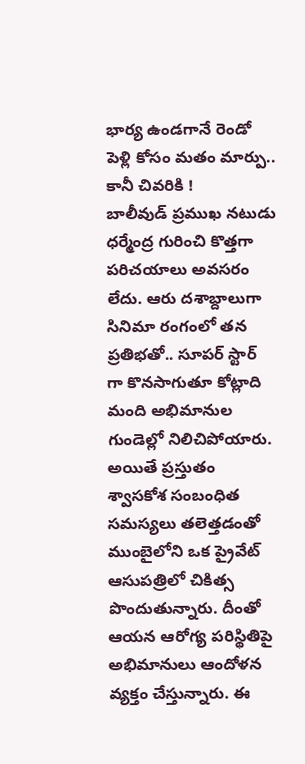భార్య ఉండగానే రెండో పెళ్లి కోసం మతం మార్పు.. కానీ చివరికి !
బాలీవుడ్ ప్రముఖ నటుడు ధర్మేంద్ర గురించి కొత్తగా పరిచయాలు అవసరం లేదు. ఆరు దశాబ్దాలుగా సినిమా రంగంలో తన ప్రతిభతో.. సూపర్ స్టార్ గా కొనసాగుతూ కోట్లాది మంది అభిమానుల గుండెల్లో నిలిచిపోయారు. అయితే ప్రస్తుతం శ్వాసకోశ సంబంధిత సమస్యలు తలెత్తడంతో ముంబైలోని ఒక ప్రైవేట్ ఆసుపత్రిలో చికిత్స పొందుతున్నారు. దీంతో ఆయన ఆరోగ్య పరిస్థితిపై అభిమానులు ఆందోళన వ్యక్తం చేస్తున్నారు. ఈ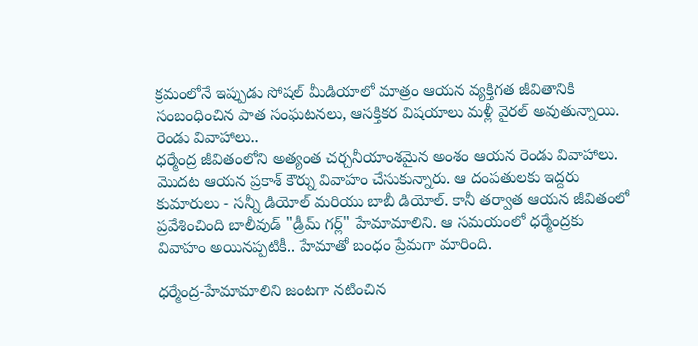క్రమంలోనే ఇప్పుడు సోషల్ మీడియాలో మాత్రం ఆయన వ్యక్తిగత జీవితానికి సంబంధించిన పాత సంఘటనలు, ఆసక్తికర విషయాలు మళ్లీ వైరల్ అవుతున్నాయి.
రెండు వివాహాలు..
ధర్మేంద్ర జీవితంలోని అత్యంత చర్చనీయాంశమైన అంశం ఆయన రెండు వివాహాలు. మొదట ఆయన ప్రకాశ్ కౌర్ను వివాహం చేసుకున్నారు. ఆ దంపతులకు ఇద్దరు కుమారులు - సన్నీ డియోల్ మరియు బాబీ డియోల్. కానీ తర్వాత ఆయన జీవితంలో ప్రవేశించింది బాలీవుడ్ "డ్రీమ్ గర్ల్" హేమామాలిని. ఆ సమయంలో ధర్మేంద్రకు వివాహం అయినప్పటికీ.. హేమాతో బంధం ప్రేమగా మారింది.

ధర్మేంద్ర-హేమామాలిని జంటగా నటించిన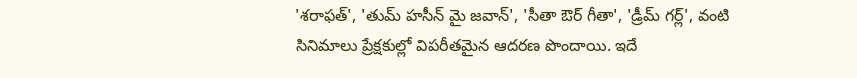'శరాఫత్', 'తుమ్ హసీన్ మై జవాన్', 'సీతా ఔర్ గీతా', 'డ్రీమ్ గర్ల్', వంటి సినిమాలు ప్రేక్షకుల్లో విపరీతమైన ఆదరణ పొందాయి. ఇదే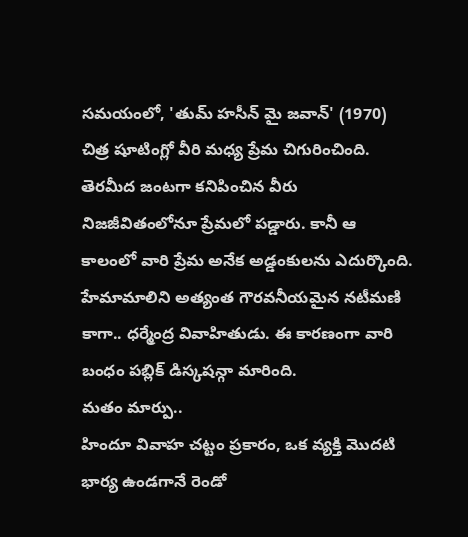సమయంలో, 'తుమ్ హసీన్ మై జవాన్' (1970) చిత్ర షూటింగ్లో వీరి మధ్య ప్రేమ చిగురించింది. తెరమీద జంటగా కనిపించిన వీరు నిజజీవితంలోనూ ప్రేమలో పడ్డారు. కానీ ఆ కాలంలో వారి ప్రేమ అనేక అడ్డంకులను ఎదుర్కొంది. హేమామాలిని అత్యంత గౌరవనీయమైన నటీమణి కాగా.. ధర్మేంద్ర వివాహితుడు. ఈ కారణంగా వారి బంధం పబ్లిక్ డిస్కషన్గా మారింది.
మతం మార్పు..
హిందూ వివాహ చట్టం ప్రకారం, ఒక వ్యక్తి మొదటి భార్య ఉండగానే రెండో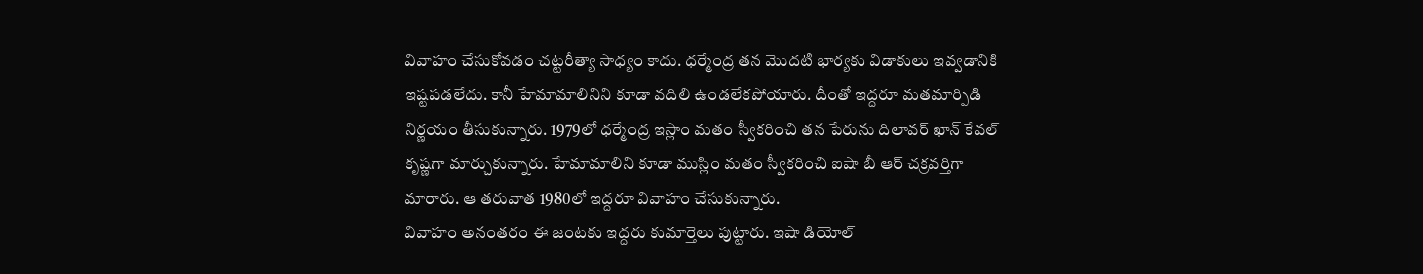వివాహం చేసుకోవడం చట్టరీత్యా సాధ్యం కాదు. ధర్మేంద్ర తన మొదటి భార్యకు విడాకులు ఇవ్వడానికి ఇష్టపడలేదు. కానీ హేమామాలినిని కూడా వదిలి ఉండలేకపోయారు. దీంతో ఇద్దరూ మతమార్పిడి నిర్ణయం తీసుకున్నారు. 1979లో ధర్మేంద్ర ఇస్లాం మతం స్వీకరించి తన పేరును దిలావర్ ఖాన్ కేవల్ కృష్ణగా మార్చుకున్నారు. హేమామాలిని కూడా ముస్లిం మతం స్వీకరించి ఐషా బీ ఆర్ చక్రవర్తిగా మారారు. ఆ తరువాత 1980లో ఇద్దరూ వివాహం చేసుకున్నారు.
వివాహం అనంతరం ఈ జంటకు ఇద్దరు కుమార్తెలు పుట్టారు. ఇషా డియోల్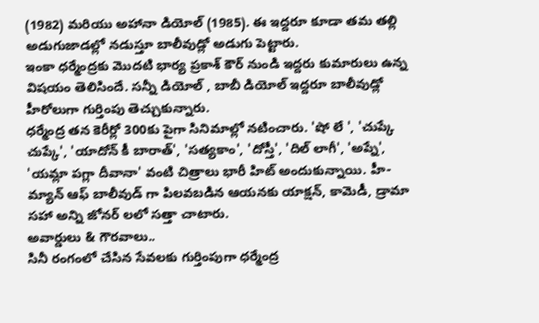(1982) మరియు అహానా డియోల్ (1985). ఈ ఇద్దరూ కూడా తమ తల్లి అడుగుజాడల్లో నడుస్తూ బాలీవుడ్లో అడుగు పెట్టారు.
ఇంకా ధర్మేంద్రకు మొదటి భార్య ప్రకాశ్ కౌర్ నుండి ఇద్దరు కుమారులు ఉన్న విషయం తెలిసిందే. సన్నీ డియోల్ , బాబీ డియోల్ ఇద్దరూ బాలీవుడ్లో హీరోలుగా గుర్తింపు తెచ్చుకున్నారు.
ధర్మేంద్ర తన కెరీర్లో 300కు పైగా సినిమాల్లో నటించారు. 'షో లే ', 'చుప్కే చుప్కే', 'యాదోన్ కీ బారాత్', 'సత్యకాం', 'దోస్తీ', 'దిల్ లాగీ', 'అప్నే', 'యమ్లా పగ్లా దీవానా' వంటి చిత్రాలు భారీ హిట్ అందుకున్నాయి. హీ-మ్యాన్ ఆఫ్ బాలీవుడ్ గా పిలవబడిన ఆయనకు యాక్షన్, కామెడీ, డ్రామా సహా అన్ని జోనర్ లలో సత్తా చాటారు.
అవార్డులు & గౌరవాలు..
సినీ రంగంలో చేసిన సేవలకు గుర్తింపుగా ధర్మేంద్ర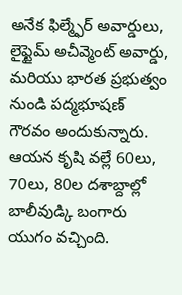అనేక ఫిల్మ్ఫేర్ అవార్డులు, లైఫ్టైమ్ అచీవ్మెంట్ అవార్డు, మరియు భారత ప్రభుత్వం నుండి పద్మభూషణ్ గౌరవం అందుకున్నారు.
ఆయన కృషి వల్లే 60లు, 70లు, 80ల దశాబ్దాల్లో బాలీవుడ్కి బంగారు యుగం వచ్చింది.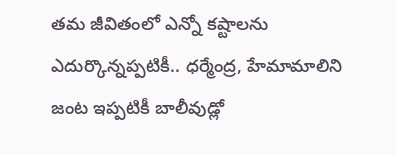తమ జీవితంలో ఎన్నో కష్టాలను ఎదుర్కొన్నప్పటికీ.. ధర్మేంద్ర, హేమామాలిని జంట ఇప్పటికీ బాలీవుడ్లో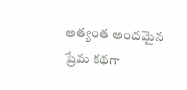అత్యంత అందమైన ప్రేమ కథగా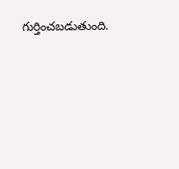గుర్తించబడుతుంది.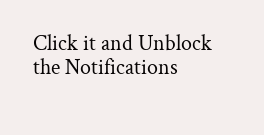Click it and Unblock the Notifications